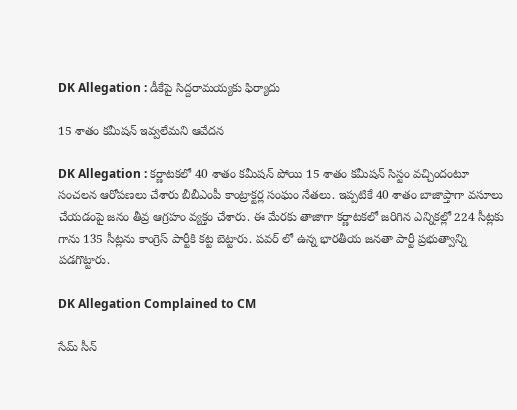DK Allegation : డీకేపై సిద్ద‌రామ‌య్య‌కు ఫిర్యాదు

15 శాతం క‌మీష‌న్ ఇవ్వ‌లేమ‌ని ఆవేద‌న

DK Allegation : క‌ర్ణాట‌క‌లో 40 శాతం క‌మీష‌న్ పోయి 15 శాతం క‌మీష‌న్ సిస్టం వ‌చ్చిందంటూ సంచ‌ల‌న ఆరోప‌ణ‌లు చేశారు బీబీఎంపీ కాంట్రాక్ట‌ర్ల సంఘం నేత‌లు. ఇప్ప‌టికే 40 శాతం బాజాప్తాగా వ‌సూలు చేయ‌డంపై జ‌నం తీవ్ర ఆగ్ర‌హం వ్య‌క్తం చేశారు. ఈ మేర‌కు తాజాగా క‌ర్ణాట‌క‌లో జ‌రిగిన ఎన్నిక‌ల్లో 224 సీట్ల‌కు గాను 135 సీట్ల‌ను కాంగ్రెస్ పార్టీకి క‌ట్ట బెట్టారు. ప‌వ‌ర్ లో ఉన్న భార‌తీయ జ‌న‌తా పార్టీ ప్ర‌భుత్వాన్ని ప‌డ‌గొట్టారు.

DK Allegation Complained to CM

సేమ్ సీన్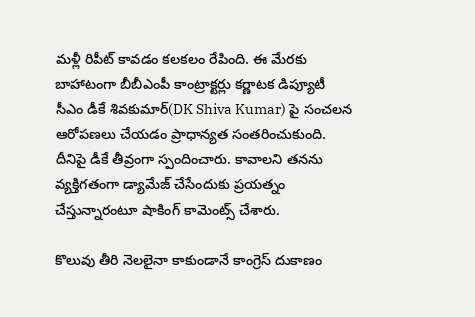మ‌ళ్లీ రిపీట్ కావ‌డం క‌ల‌క‌లం రేపింది. ఈ మేర‌కు బాహాటంగా బీబీఎంపీ కాంట్రాక్ట‌ర్లు క‌ర్ణాట‌క డిప్యూటీ సీఎం డీకే శివ‌కుమార్(DK Shiva Kumar) పై సంచ‌ల‌న ఆరోప‌ణ‌లు చేయ‌డం ప్రాధాన్య‌త సంత‌రించుకుంది. దీనిపై డీకే తీవ్రంగా స్పందించారు. కావాల‌ని త‌నను వ్య‌క్తిగ‌తంగా డ్యామేజ్ చేసేందుకు ప్ర‌య‌త్నం చేస్తున్నారంటూ షాకింగ్ కామెంట్స్ చేశారు.

కొలువు తీరి నెల‌లైనా కాకుండానే కాంగ్రెస్ దుకాణం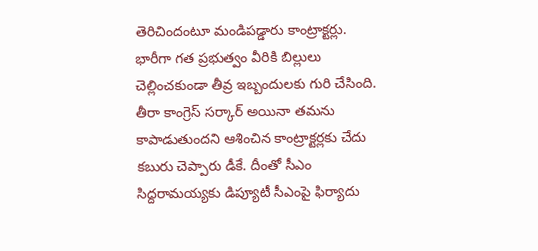తెరిచిందంటూ మండిప‌డ్డారు కాంట్రాక్ట‌ర్లు. భారీగా గ‌త ప్ర‌భుత్వం వీరికి బిల్లులు చెల్లించ‌కుండా తీవ్ర ఇబ్బందుల‌కు గురి చేసింది. తీరా కాంగ్రెస్ స‌ర్కార్ అయినా త‌మ‌ను కాపాడుతుంద‌ని ఆశించిన కాంట్రాక్ట‌ర్ల‌కు చేదు క‌బురు చెప్పారు డీకే. దీంతో సీఎం సిద్ద‌రామ‌య్య‌కు డిప్యూటీ సీఎంపై ఫిర్యాదు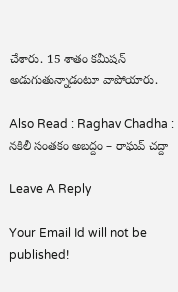చేశారు. 15 శాతం క‌మీష‌న్ అడుగుతున్నాడంటూ వాపోయారు.

Also Read : Raghav Chadha : న‌కిలీ సంత‌కం అబ‌ద్దం – రాఘ‌వ్ చ‌ద్దా

Leave A Reply

Your Email Id will not be published!